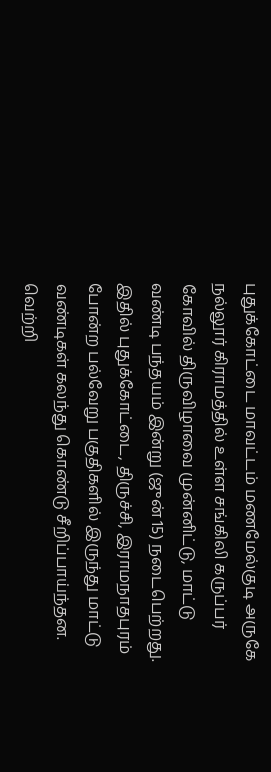புதுக்கோட்டை மாவட்டம் மணமேல்குடி அருகே நல்லூர் கிராமத்தில் உள்ள சங்கிலி கருப்பர் கோவில் திருவிழாவை முன்னிட்டு, மாட்டு வண்டி பந்தயம் இன்று (ஜுன் 15) நடைபெற்றது. இதில் புதுக்கோட்டை, திருச்சி, இராமநாதபுரம் போன்ற பல்வேறு பகுதிகளில் இருந்து மாட்டு வண்டிகள் கலந்து கொண்டு சீறிப்பாய்ந்தன. வெற்றி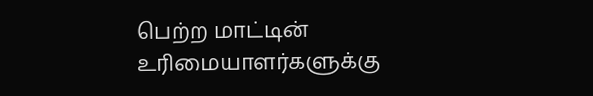பெற்ற மாட்டின் உரிமையாளர்களுக்கு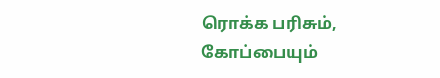ரொக்க பரிசும், கோப்பையும்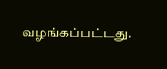வழங்கப்பட்டது.